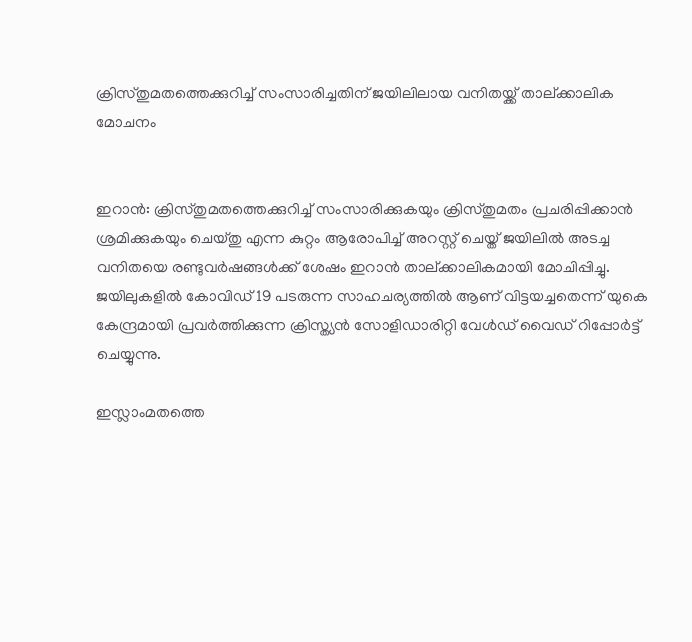ക്രിസ്തുമതത്തെക്കുറിച്ച് സംസാരിച്ചതിന് ജയിലിലായ വനിതയ്ക്ക് താല്ക്കാലിക മോചനം


ഇറാന്‍: ക്രിസ്തുമതത്തെക്കുറിച്ച് സംസാരിക്കുകയും ക്രിസ്തുമതം പ്രചരിപ്പിക്കാന്‍ ശ്രമിക്കുകയും ചെയ്തു എന്ന കുറ്റം ആരോപിച്ച് അറസ്റ്റ് ചെയ്ത് ജയിലില്‍ അടച്ച വനിതയെ രണ്ടുവര്‍ഷങ്ങള്‍ക്ക് ശേഷം ഇറാന്‍ താല്ക്കാലികമായി മോചിപ്പിച്ചു. ജയിലുകളില്‍ കോവിഡ് 19 പടരുന്ന സാഹചര്യത്തില്‍ ആണ് വിട്ടയച്ചതെന്ന് യുകെ കേന്ദ്രമായി പ്രവര്‍ത്തിക്കുന്ന ക്രിസ്ത്യന്‍ സോളിഡാരിറ്റി വേള്‍ഡ് വൈഡ് റിപ്പോര്‍ട്ട് ചെയ്യുന്നു.

ഇസ്ലാംമതത്തെ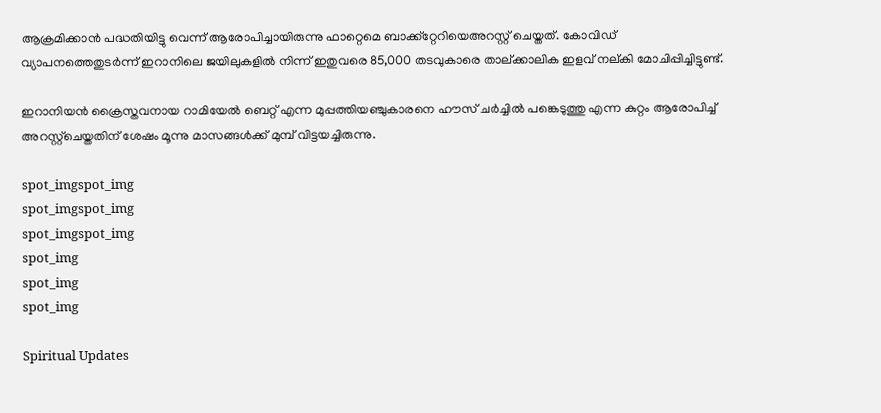ആക്രമിക്കാന്‍ പദ്ധതിയിട്ടു വെന്ന് ആരോപിച്ചായിരുന്നു ഫാറ്റെമെ ബാക്ക്‌റ്റേറിയെഅറസ്റ്റ് ചെയ്തത്. കോവിഡ് വ്യാപനത്തെതുടര്‍ന്ന് ഇറാനിലെ ജയിലുകളില്‍ നിന്ന് ഇതുവരെ 85,000 തടവുകാരെ താല്ക്കാലിക ഇളവ് നല്കി മോചിപ്പിച്ചിട്ടുണ്ട്.

ഇറാനിയന്‍ ക്രൈസ്തവനായ റാമിയേല്‍ ബെറ്റ് എന്ന മുപ്പത്തിയഞ്ചുകാരനെ ഹൗസ് ചര്‍ച്ചില്‍ പങ്കെടുത്തു എന്ന കുറ്റം ആരോപിച്ച് അറസ്റ്റ്‌ചെയ്തതിന് ശേഷം മൂന്നു മാസങ്ങള്‍ക്ക് മുമ്പ് വിട്ടയച്ചിരുന്നു.

spot_imgspot_img
spot_imgspot_img
spot_imgspot_img
spot_img
spot_img
spot_img

Spiritual Updates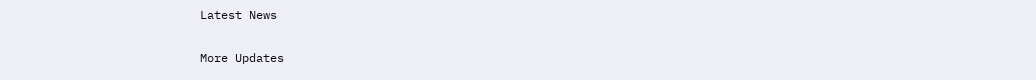Latest News

More Updates